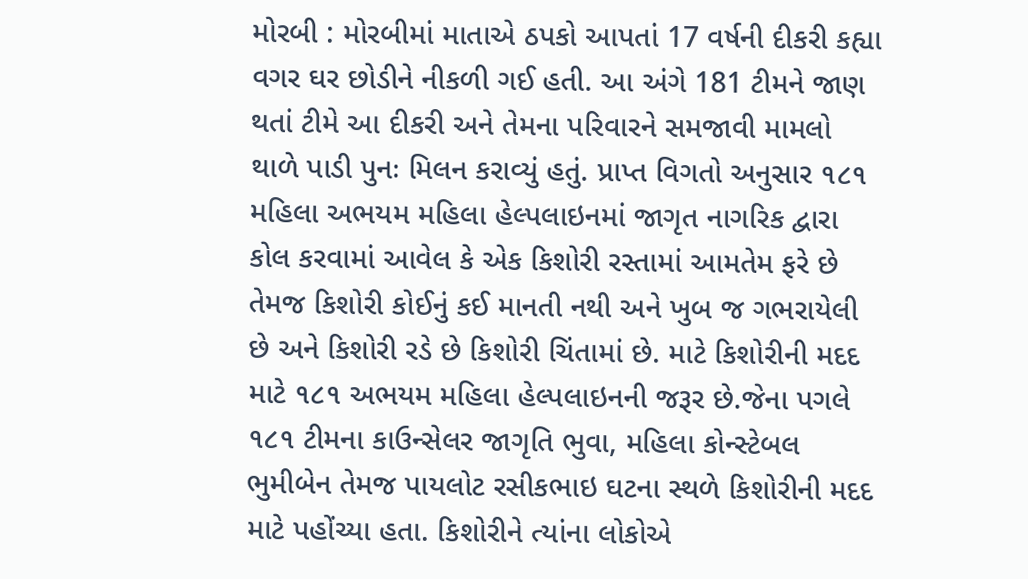મોરબી : મોરબીમાં માતાએ ઠપકો આપતાં 17 વર્ષની દીકરી કહ્યા વગર ઘર છોડીને નીકળી ગઈ હતી. આ અંગે 181 ટીમને જાણ થતાં ટીમે આ દીકરી અને તેમના પરિવારને સમજાવી મામલો થાળે પાડી પુનઃ મિલન કરાવ્યું હતું. પ્રાપ્ત વિગતો અનુસાર ૧૮૧ મહિલા અભયમ મહિલા હેલ્પલાઇનમાં જાગૃત નાગરિક દ્વારા કોલ કરવામાં આવેલ કે એક કિશોરી રસ્તામાં આમતેમ ફરે છે તેમજ કિશોરી કોઈનું કઈ માનતી નથી અને ખુબ જ ગભરાયેલી છે અને કિશોરી રડે છે કિશોરી ચિંતામાં છે. માટે કિશોરીની મદદ માટે ૧૮૧ અભયમ મહિલા હેલ્પલાઇનની જરૂર છે.જેના પગલે ૧૮૧ ટીમના કાઉન્સેલર જાગૃતિ ભુવા, મહિલા કોન્સ્ટેબલ ભુમીબેન તેમજ પાયલોટ રસીકભાઇ ઘટના સ્થળે કિશોરીની મદદ માટે પહોંચ્યા હતા. કિશોરીને ત્યાંના લોકોએ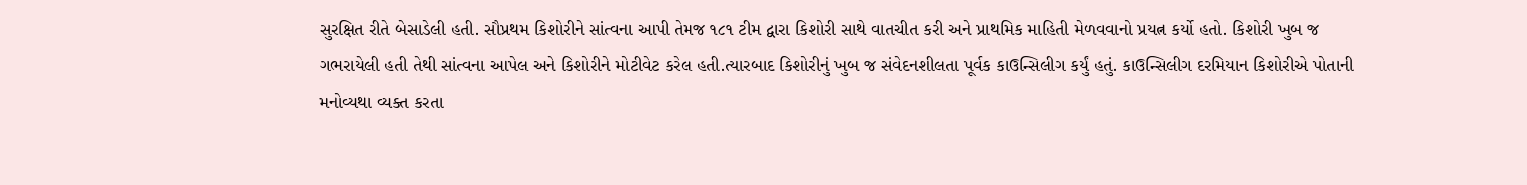સુરક્ષિત રીતે બેસાડેલી હતી. સૌપ્રથમ કિશોરીને સાંત્વના આપી તેમજ ૧૮૧ ટીમ દ્વારા કિશોરી સાથે વાતચીત કરી અને પ્રાથમિક માહિતી મેળવવાનો પ્રયત્ન કર્યો હતો. કિશોરી ખુબ જ ગભરાયેલી હતી તેથી સાંત્વના આપેલ અને કિશોરીને મોટીવેટ કરેલ હતી.ત્યારબાદ કિશોરીનું ખુબ જ સંવેદનશીલતા પૂર્વક કાઉન્સિલીગ કર્યું હતું. કાઉન્સિલીગ દરમિયાન કિશોરીએ પોતાની મનોવ્યથા વ્યક્ત કરતા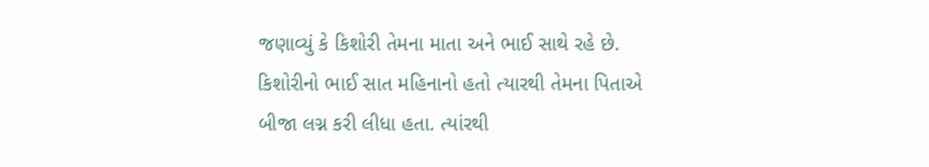જણાવ્યું કે કિશોરી તેમના માતા અને ભાઈ સાથે રહે છે. કિશોરીનો ભાઈ સાત મહિનાનો હતો ત્યારથી તેમના પિતાએ બીજા લગ્ન કરી લીધા હતા. ત્યાંરથી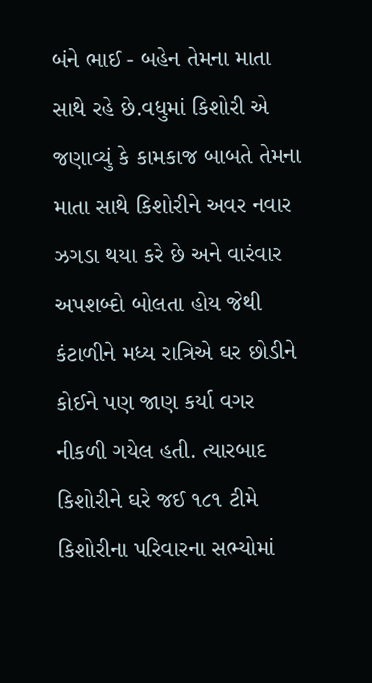બંને ભાઈ - બહેન તેમના માતા સાથે રહે છે.વધુમાં કિશોરી એ જણાવ્યું કે કામકાજ બાબતે તેમના માતા સાથે કિશોરીને અવર નવાર ઝગડા થયા કરે છે અને વારંવાર અપશબ્દો બોલતા હોય જેથી કંટાળીને મધ્ય રાત્રિએ ઘર છોડીને કોઈને પણ જાણ કર્યા વગર નીકળી ગયેલ હતી. ત્યારબાદ કિશોરીને ઘરે જઈ ૧૮૧ ટીમે કિશોરીના પરિવારના સભ્યોમાં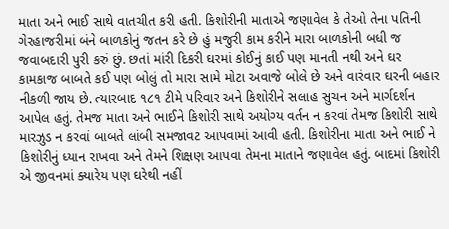માતા અને ભાઈ સાથે વાતચીત કરી હતી. કિશોરીની માતાએ જણાવેલ કે તેઓ તેના પતિની ગેરહાજરીમાં બંને બાળકોનું જતન કરે છે હું મજુરી કામ કરીને મારા બાળકોની બધી જ જવાબદારી પુરી કરું છું. છતાં માંરી દિકરી ઘરમાં કોઈનું કાઈ પણ માનતી નથી અને ઘર કામકાજ બાબતે કઈ પણ બોલું તો મારા સામે મોટા અવાજે બોલે છે અને વારંવાર ઘરની બહાર નીકળી જાય છે. ત્યારબાદ ૧૮૧ ટીમે પરિવાર અને કિશોરીને સલાહ સુચન અને માર્ગદર્શન આપેલ હતું. તેમજ માતા અને ભાઈને કિશોરી સાથે અયોગ્ય વર્તન ન કરવાં તેમજ કિશોરી સાથે મારઝુડ ન કરવાં બાબતે લાંબી સમજાવટ આપવામાં આવી હતી. કિશોરીના માતા અને ભાઈ ને કિશોરીનું ધ્યાન રાખવા અને તેમને શિક્ષણ આપવા તેમના માતાને જણાવેલ હતું. બાદમાં કિશોરી એ જીવનમાં ક્યારેય પણ ઘરેથી નહીં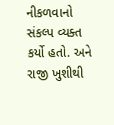નીકળવાનો સંકલ્પ વ્યક્ત કર્યો હતો. અને રાજી ખુશીથી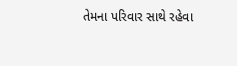તેમના પરિવાર સાથે રહેવા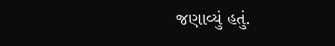જણાવ્યું હતું.